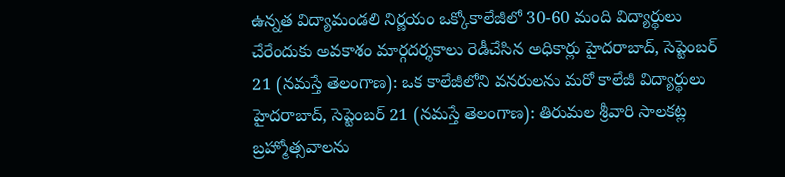ఉన్నత విద్యామండలి నిర్ణయం ఒక్కోకాలేజీలో 30-60 మంది విద్యార్థులు చేరేందుకు అవకాశం మార్గదర్శకాలు రెడీచేసిన అధికార్లు హైదరాబాద్, సెప్టెంబర్ 21 (నమస్తే తెలంగాణ): ఒక కాలేజీలోని వనరులను మరో కాలేజీ విద్యార్థులు
హైదరాబాద్, సెప్టెంబర్ 21 (నమస్తే తెలంగాణ): తిరుమల శ్రీవారి సాలకట్ల బ్రహ్మోత్సవాలను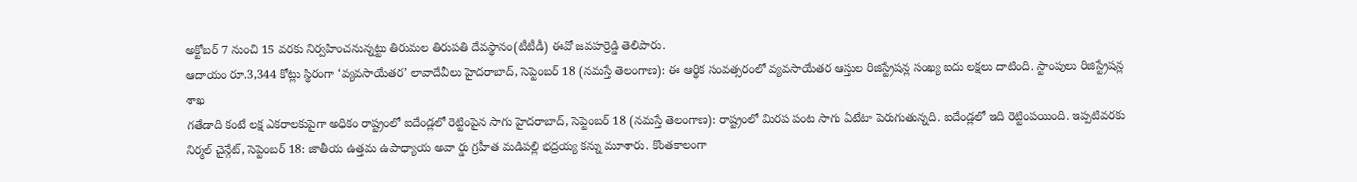అక్టోబర్ 7 నుంచి 15 వరకు నిర్వహించనున్నట్టు తిరుమల తిరుపతి దేవస్థానం(టీటీడీ) ఈవో జవహర్రెడ్డి తెలిపారు.
ఆదాయం రూ.3,344 కోట్లు స్థిరంగా ‘వ్యవసాయేతర’ లావాదేవీలు హైదరాబాద్, సెప్టెంబర్ 18 (నమస్తే తెలంగాణ): ఈ ఆర్థిక సంవత్సరంలో వ్యవసాయేతర ఆస్తుల రిజిస్ట్రేషన్ల సంఖ్య ఐదు లక్షలు దాటింది. స్టాంపులు రిజిస్ట్రేషన్ల శాఖ
గతేడాది కంటే లక్ష ఎకరాలకుపైగా అధికం రాష్ట్రంలో ఐదేండ్లలో రెట్టింపైన సాగు హైదరాబాద్, సెప్టెంబర్ 18 (నమస్తే తెలంగాణ): రాష్ట్రంలో మిరప పంట సాగు ఏటేటా పెరుగుతున్నది. ఐదేండ్లలో ఇది రెట్టింపయింది. ఇప్పటివరకు
నిర్మల్ చైన్గేట్, సెప్టెంబర్ 18: జాతీయ ఉత్తమ ఉపాధ్యాయ అవా ర్డు గ్రహీత మడిపల్లి భద్రయ్య కన్ను మూశారు. కొంతకాలంగా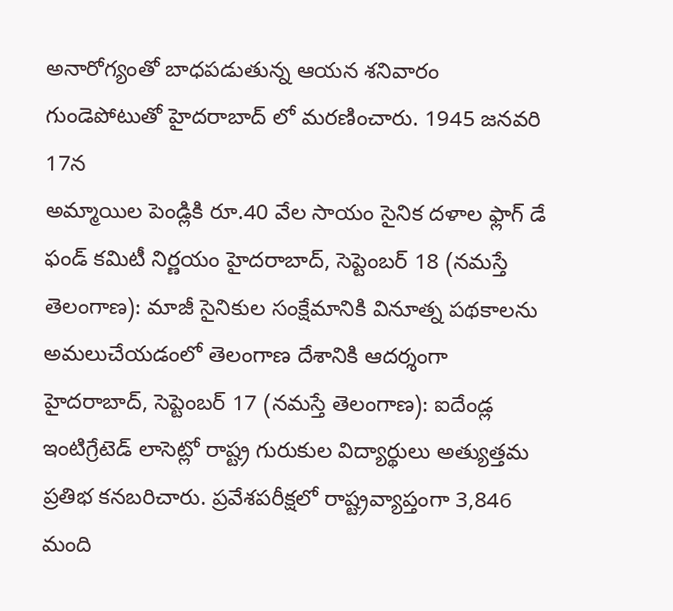అనారోగ్యంతో బాధపడుతున్న ఆయన శనివారం గుండెపోటుతో హైదరాబాద్ లో మరణించారు. 1945 జనవరి 17న
అమ్మాయిల పెండ్లికి రూ.40 వేల సాయం సైనిక దళాల ఫ్లాగ్ డే ఫండ్ కమిటీ నిర్ణయం హైదరాబాద్, సెప్టెంబర్ 18 (నమస్తే తెలంగాణ): మాజీ సైనికుల సంక్షేమానికి వినూత్న పథకాలను అమలుచేయడంలో తెలంగాణ దేశానికి ఆదర్శంగా
హైదరాబాద్, సెప్టెంబర్ 17 (నమస్తే తెలంగాణ): ఐదేండ్ల ఇంటిగ్రేటెడ్ లాసెట్లో రాష్ట్ర గురుకుల విద్యార్థులు అత్యుత్తమ ప్రతిభ కనబరిచారు. ప్రవేశపరీక్షలో రాష్ట్రవ్యాప్తంగా 3,846 మంది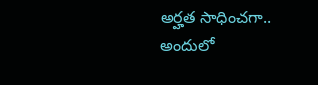అర్హత సాధించగా.. అందులో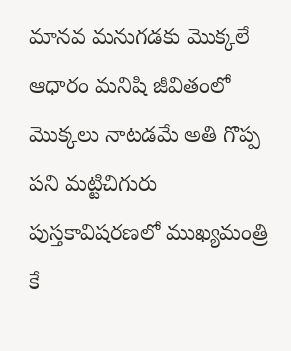మానవ మనుగడకు మొక్కలే ఆధారం మనిషి జీవితంలో మొక్కలు నాటడమే అతి గొప్ప పని మట్టిచిగురు పుస్తకావిషరణలో ముఖ్యమంత్రి కే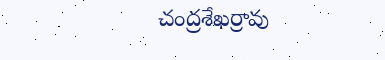చంద్రశేఖర్రావు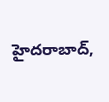హైదరాబాద్,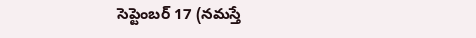సెప్టెంబర్ 17 (నమస్తే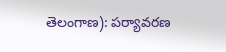తెలంగాణ): పర్యావరణ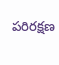పరిరక్షణ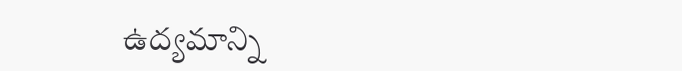ఉద్యమాన్ని